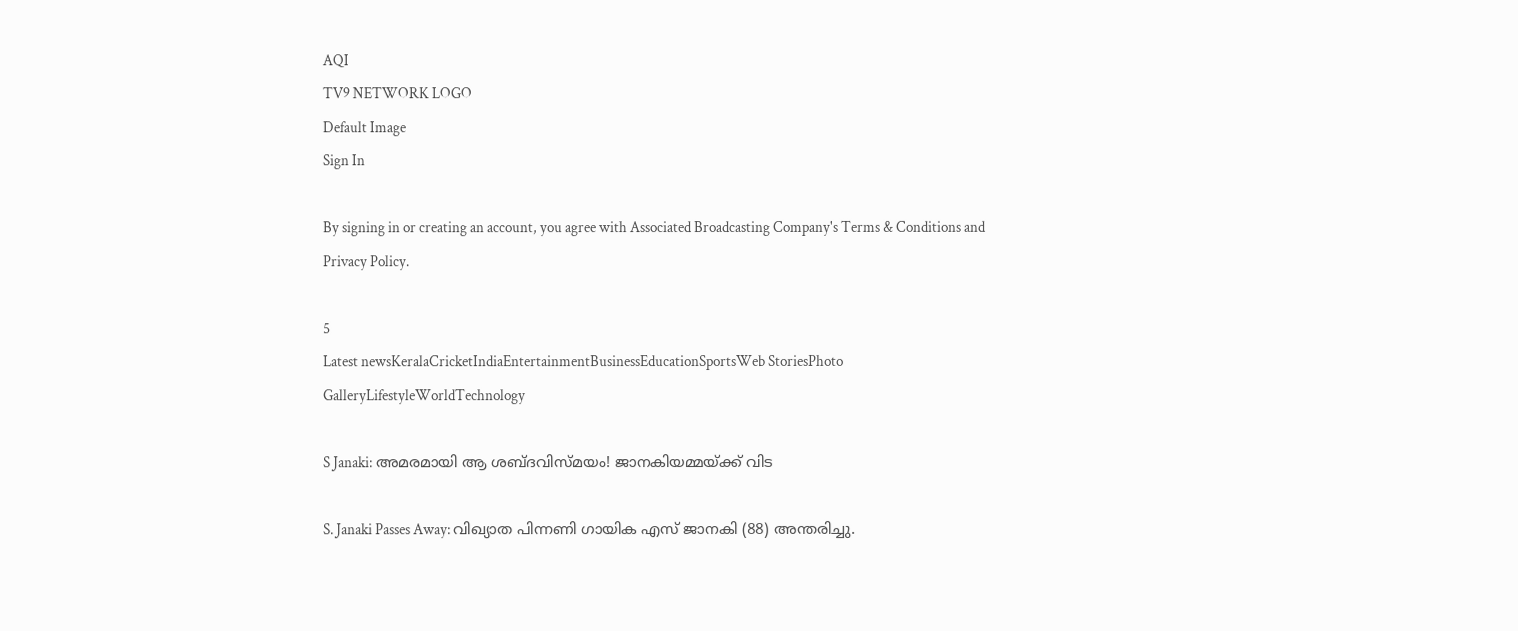AQI
TV9 NETWORK LOGO
Default Image
Sign In

By signing in or creating an account, you agree with Associated Broadcasting Company's Terms & Conditions and Privacy Policy.

5
Latest newsKeralaCricketIndiaEntertainmentBusinessEducationSportsWeb StoriesPhoto GalleryLifestyleWorldTechnology

S Janaki: അമരമായി ആ ശബ്ദവിസ്മയം! ജാനകിയമ്മയ്ക്ക് വിട

S. Janaki Passes Away: വിഖ്യാത പിന്നണി ഗായിക എസ് ജാനകി (88) അന്തരിച്ചു.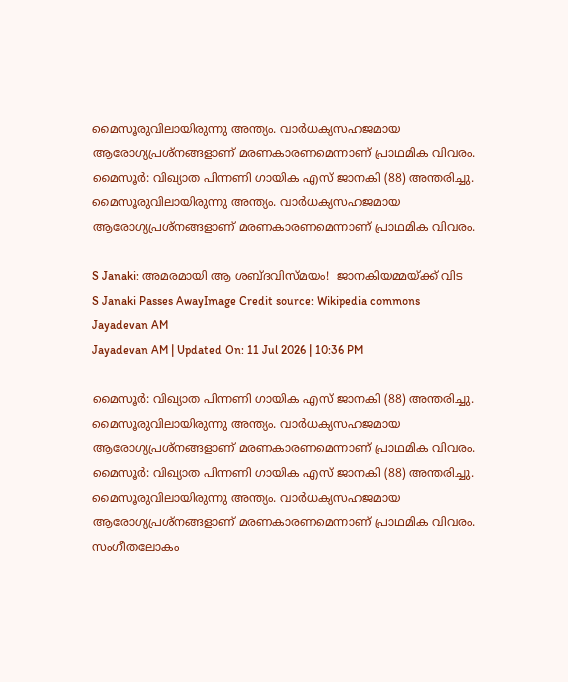മൈസൂരുവിലായിരുന്നു അന്ത്യം. വാര്‍ധക്യസഹജമായ ആരോഗ്യപ്രശ്‌നങ്ങളാണ് മരണകാരണമെന്നാണ് പ്രാഥമിക വിവരം. മൈസൂര്‍: വിഖ്യാത പിന്നണി ഗായിക എസ് ജാനകി (88) അന്തരിച്ചു. മൈസൂരുവിലായിരുന്നു അന്ത്യം. വാര്‍ധക്യസഹജമായ ആരോഗ്യപ്രശ്‌നങ്ങളാണ് മരണകാരണമെന്നാണ് പ്രാഥമിക വിവരം.

S Janaki: അമരമായി ആ ശബ്ദവിസ്മയം!  ജാനകിയമ്മയ്ക്ക് വിട
S Janaki Passes AwayImage Credit source: Wikipedia commons
Jayadevan AM
Jayadevan AM | Updated On: 11 Jul 2026 | 10:36 PM

മൈസൂര്‍: വിഖ്യാത പിന്നണി ഗായിക എസ് ജാനകി (88) അന്തരിച്ചു. മൈസൂരുവിലായിരുന്നു അന്ത്യം. വാര്‍ധക്യസഹജമായ ആരോഗ്യപ്രശ്‌നങ്ങളാണ് മരണകാരണമെന്നാണ് പ്രാഥമിക വിവരം. മൈസൂര്‍: വിഖ്യാത പിന്നണി ഗായിക എസ് ജാനകി (88) അന്തരിച്ചു. മൈസൂരുവിലായിരുന്നു അന്ത്യം. വാര്‍ധക്യസഹജമായ ആരോഗ്യപ്രശ്‌നങ്ങളാണ് മരണകാരണമെന്നാണ് പ്രാഥമിക വിവരം. സംഗീതലോകം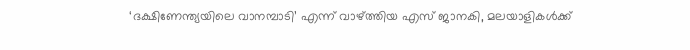‘ദക്ഷിണേന്ത്യയിലെ വാനമ്പാടി’ എന്ന് വാഴ്ത്തിയ എസ് ജാനകി, മലയാളികള്‍ക്ക്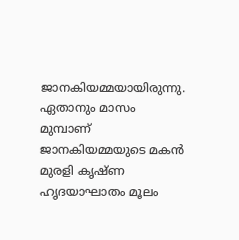ജാനകിയമ്മയായിരുന്നു. ഏതാനും മാസം മുമ്പാണ് ജാനകിയമ്മയുടെ മകന്‍ മുരളി കൃഷ്ണ ഹൃദയാഘാതം മൂലം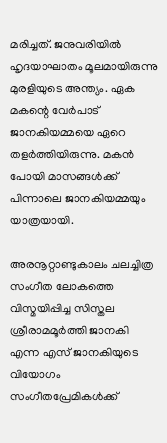മരിച്ചത്. ജനുവരിയില്‍ ഹൃദയാഘാതം മൂലമായിരുന്നു മുരളിയുടെ അന്ത്യം. ഏക മകന്റെ വേര്‍പാട് ജാനകിയമ്മയെ ഏറെ തളര്‍ത്തിയിരുന്നു. മകന്‍ പോയി മാസങ്ങള്‍ക്ക് പിന്നാലെ ജാനകിയമ്മയും യാത്രയായി.

അരനൂറ്റാണ്ടുകാലം ചലച്ചിത്ര സംഗീത ലോകത്തെ വിസ്മയിപ്പിച്ച സിസ്തല ശ്രീരാമമൂർത്തി ജാനകി എന്ന എസ് ജാനകിയുടെ വിയോഗം സംഗീതപ്രേമികള്‍ക്ക്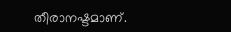തീരാനഷ്ടമാണ്.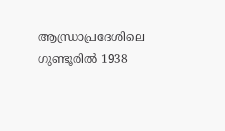ആന്ധ്രാപ്രദേശിലെ ഗുണ്ടൂരില്‍ 1938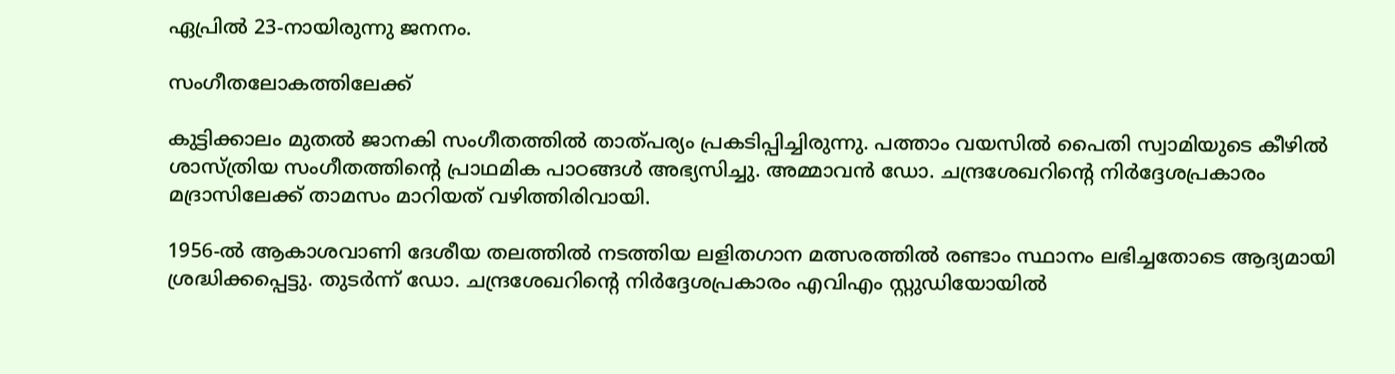ഏപ്രില്‍ 23-നായിരുന്നു ജനനം.

സംഗീതലോകത്തിലേക്ക്‌

കുട്ടിക്കാലം മുതല്‍ ജാനകി സംഗീതത്തില്‍ താത്പര്യം പ്രകടിപ്പിച്ചിരുന്നു. പത്താം വയസില്‍ പൈതി സ്വാമിയുടെ കീഴില്‍ ശാസ്ത്രിയ സംഗീതത്തിന്റെ പ്രാഥമിക പാഠങ്ങള്‍ അഭ്യസിച്ചു. അമ്മാവന്‍ ഡോ. ചന്ദ്രശേഖറിന്റെ നിര്‍ദ്ദേശപ്രകാരം മദ്രാസിലേക്ക് താമസം മാറിയത് വഴിത്തിരിവായി.

1956-ല്‍ ആകാശവാണി ദേശീയ തലത്തില്‍ നടത്തിയ ലളിതഗാന മത്സരത്തില്‍ രണ്ടാം സ്ഥാനം ലഭിച്ചതോടെ ആദ്യമായി ശ്രദ്ധിക്കപ്പെട്ടു. തുടര്‍ന്ന് ഡോ. ചന്ദ്രശേഖറിന്റെ നിര്‍ദ്ദേശപ്രകാരം എവിഎം സ്റ്റുഡിയോയില്‍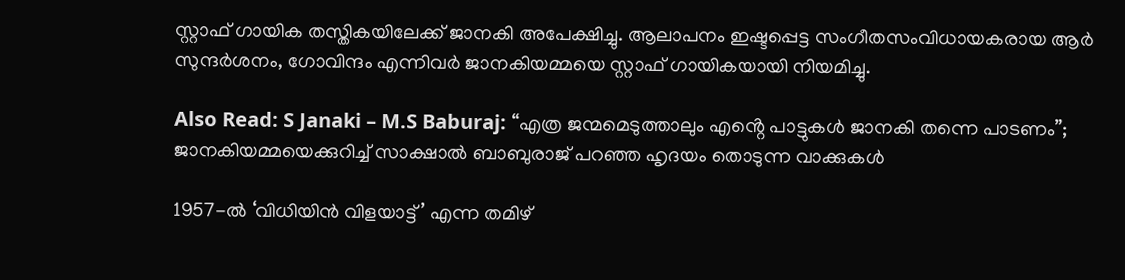സ്റ്റാഫ് ഗായിക തസ്തികയിലേക്ക് ജാനകി അപേക്ഷിച്ചു. ആലാപനം ഇഷ്ടപ്പെട്ട സംഗീതസംവിധായകരായ ആര്‍ സുന്ദര്‍ശനം, ഗോവിന്ദം എന്നിവര്‍ ജാനകിയമ്മയെ സ്റ്റാഫ് ഗായികയായി നിയമിച്ചു.

Also Read: S Janaki – M.S Baburaj: “എത്ര ജന്മമെടുത്താലും എൻ്റെ പാട്ടുകൾ ജാനകി തന്നെ പാടണം”; ജാനകിയമ്മയെക്കുറിച്ച് സാക്ഷാൽ ബാബുരാജ് പറഞ്ഞ ഹൃദയം തൊടുന്ന വാക്കുകൾ

1957-ൽ ‘വിധിയിൻ വിളയാട്ട്’ എന്ന തമിഴ്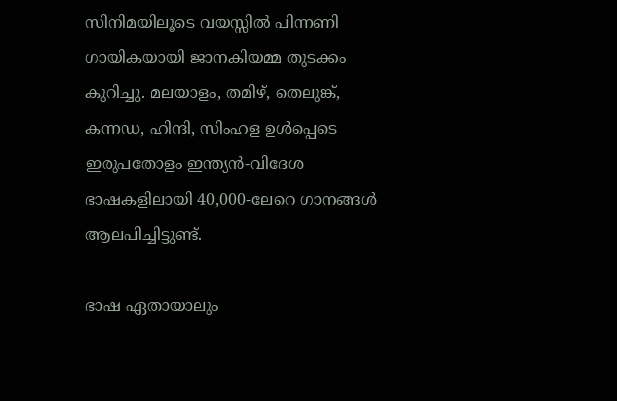സിനിമയിലൂടെ വയസ്സിൽ പിന്നണി ഗായികയായി ജാനകിയമ്മ തുടക്കം കുറിച്ചു. മലയാളം, തമിഴ്, തെലുങ്ക്, കന്നഡ, ഹിന്ദി, സിംഹള ഉൾപ്പെടെ ഇരുപതോളം ഇന്ത്യൻ-വിദേശ ഭാഷകളിലായി 40,000-ലേറെ ഗാനങ്ങള്‍ ആലപിച്ചിട്ടുണ്ട്.

ഭാഷ ഏതായാലും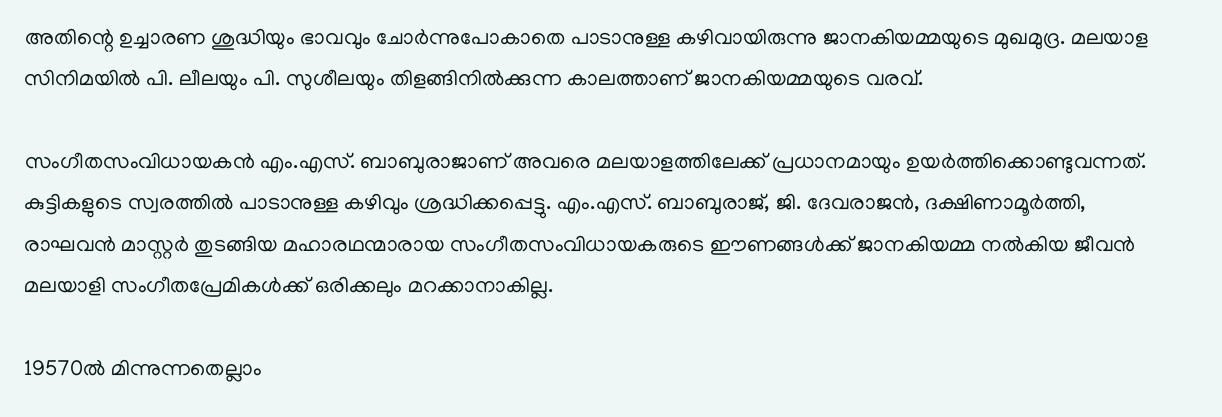അതിന്റെ ഉച്ചാരണ ശുദ്ധിയും ഭാവവും ചോർന്നുപോകാതെ പാടാനുള്ള കഴിവായിരുന്നു ജാനകിയമ്മയുടെ മുഖമുദ്ര. മലയാള സിനിമയിൽ പി. ലീലയും പി. സുശീലയും തിളങ്ങിനിൽക്കുന്ന കാലത്താണ് ജാനകിയമ്മയുടെ വരവ്.

സംഗീതസംവിധായകൻ എം.എസ്. ബാബുരാജാണ് അവരെ മലയാളത്തിലേക്ക് പ്രധാനമായും ഉയർത്തിക്കൊണ്ടുവന്നത്. കുട്ടികളുടെ സ്വരത്തിൽ പാടാനുള്ള കഴിവും ശ്രദ്ധിക്കപ്പെട്ടു. എം.എസ്. ബാബുരാജ്, ജി. ദേവരാജൻ, ദക്ഷിണാമൂർത്തി, രാഘവൻ മാസ്റ്റർ തുടങ്ങിയ മഹാരഥന്മാരായ സംഗീതസംവിധായകരുടെ ഈണങ്ങൾക്ക് ജാനകിയമ്മ നൽകിയ ജീവൻ മലയാളി സംഗീതപ്രേമികള്‍ക്ക് ഒരിക്കലും മറക്കാനാകില്ല.

19570ല്‍ മിന്നുന്നതെല്ലാം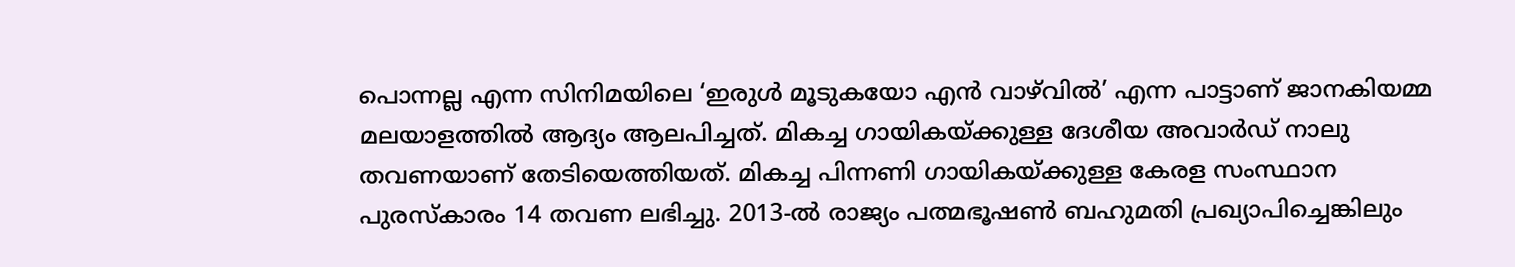പൊന്നല്ല എന്ന സിനിമയിലെ ‘ഇരുള്‍ മൂടുകയോ എന്‍ വാഴ്‌വില്‍’ എന്ന പാട്ടാണ് ജാനകിയമ്മ മലയാളത്തില്‍ ആദ്യം ആലപിച്ചത്. മികച്ച ഗായികയ്ക്കുള്ള ദേശീയ അവാര്‍ഡ് നാലു തവണയാണ് തേടിയെത്തിയത്. മികച്ച പിന്നണി ഗായികയ്ക്കുള്ള കേരള സംസ്ഥാന പുരസ്‌കാരം 14 തവണ ലഭിച്ചു. 2013-ൽ രാജ്യം പത്മഭൂഷൺ ബഹുമതി പ്രഖ്യാപിച്ചെങ്കിലും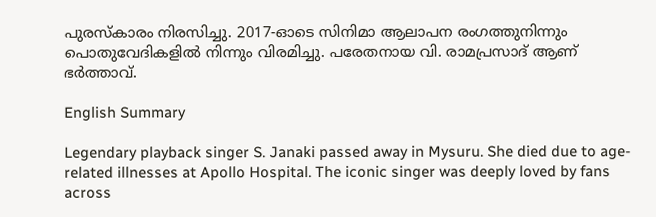പുരസ്കാരം നിരസിച്ചു. 2017-ഓടെ സിനിമാ ആലാപന രംഗത്തുനിന്നും പൊതുവേദികളിൽ നിന്നും വിരമിച്ചു. പരേതനായ വി. രാമപ്രസാദ് ആണ് ഭര്‍ത്താവ്.

English Summary

Legendary playback singer S. Janaki passed away in Mysuru. She died due to age-related illnesses at Apollo Hospital. The iconic singer was deeply loved by fans across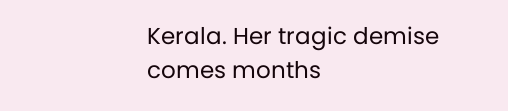Kerala. Her tragic demise comes months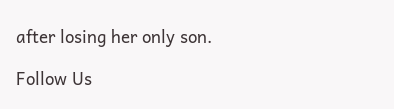after losing her only son.

Follow Us